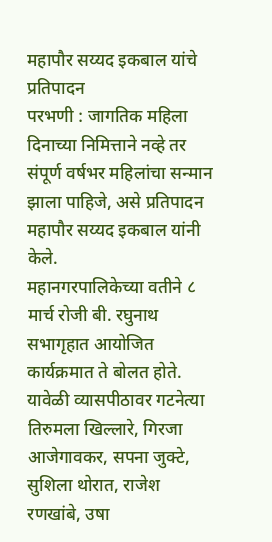महापौर सय्यद इकबाल यांचे प्रतिपादन
परभणी : जागतिक महिला दिनाच्या निमित्ताने नव्हे तर संपूर्ण वर्षभर महिलांचा सन्मान झाला पाहिजे, असे प्रतिपादन महापौर सय्यद इकबाल यांनी केले.
महानगरपालिकेच्या वतीने ८ मार्च रोजी बी. रघुनाथ सभागृहात आयोजित कार्यक्रमात ते बोलत होते. यावेळी व्यासपीठावर गटनेत्या तिरुमला खिल्लारे, गिरजा आजेगावकर, सपना जुक्टे, सुशिला थोरात, राजेश रणखांबे, उषा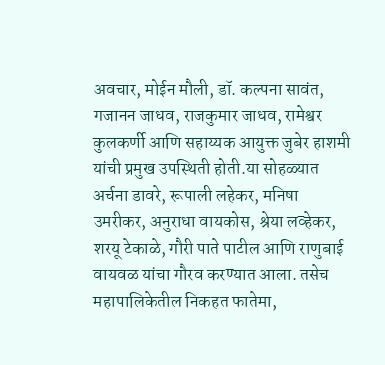अवचार, मोईन मौली, डॉ. कल्पना सावंत, गजानन जाधव, राजकुमार जाधव, रामेश्वर कुलकर्णी आणि सहाय्यक आयुक्त जुबेर हाशमी यांची प्रमुख उपस्थिती होती.या सोहळ्यात अर्चना डावरे, रूपाली लहेकर, मनिषा उमरीकर, अनुराधा वायकोस, श्रेया लव्हेकर, शरयू टेकाळे, गौरी पाते पाटील आणि राणुबाई वायवळ यांचा गौरव करण्यात आला. तसेच महापालिकेतील निकहत फातेमा,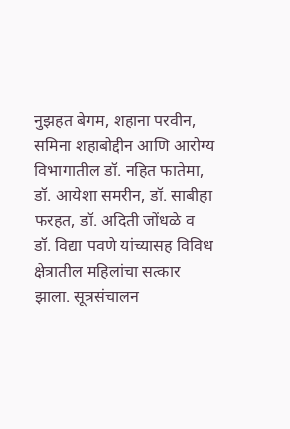नुझहत बेगम, शहाना परवीन, समिना शहाबोद्दीन आणि आरोग्य विभागातील डॉ. नहित फातेमा, डॉ. आयेशा समरीन, डॉ. साबीहा फरहत, डॉ. अदिती जोंधळे व डॉ. विद्या पवणे यांच्यासह विविध क्षेत्रातील महिलांचा सत्कार झाला. सूत्रसंचालन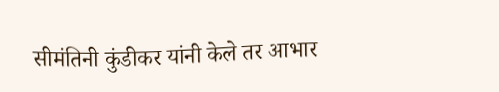सीमंतिनी कुंडीकर यांनी केले तर आभार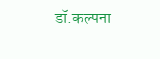डॉ.कल्पना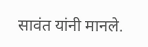सावंत यांनी मानले.